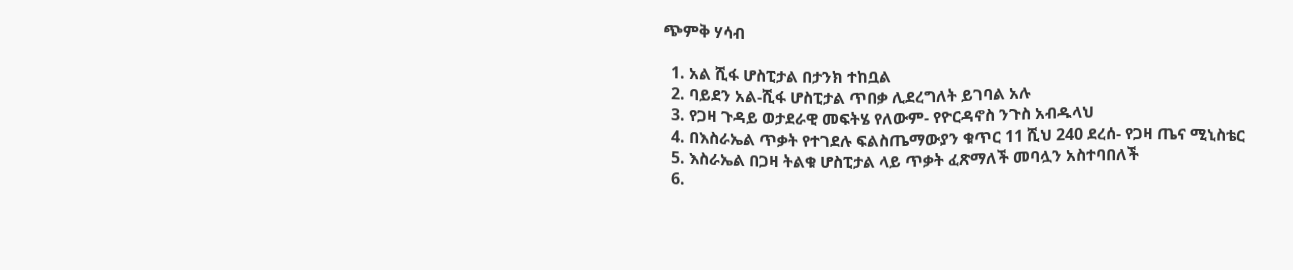ጭምቅ ሃሳብ

  1. አል ሺፋ ሆስፒታል በታንክ ተከቧል
  2. ባይደን አል-ሺፋ ሆስፒታል ጥበቃ ሊደረግለት ይገባል አሉ
  3. የጋዛ ጉዳይ ወታደራዊ መፍትሄ የለውም- የዮርዳኖስ ንጉስ አብዱላህ
  4. በእስራኤል ጥቃት የተገደሉ ፍልስጤማውያን ቁጥር 11 ሺህ 240 ደረሰ- የጋዛ ጤና ሚኒስቴር
  5. እስራኤል በጋዛ ትልቁ ሆስፒታል ላይ ጥቃት ፈጽማለች መባሏን አስተባበለች
  6.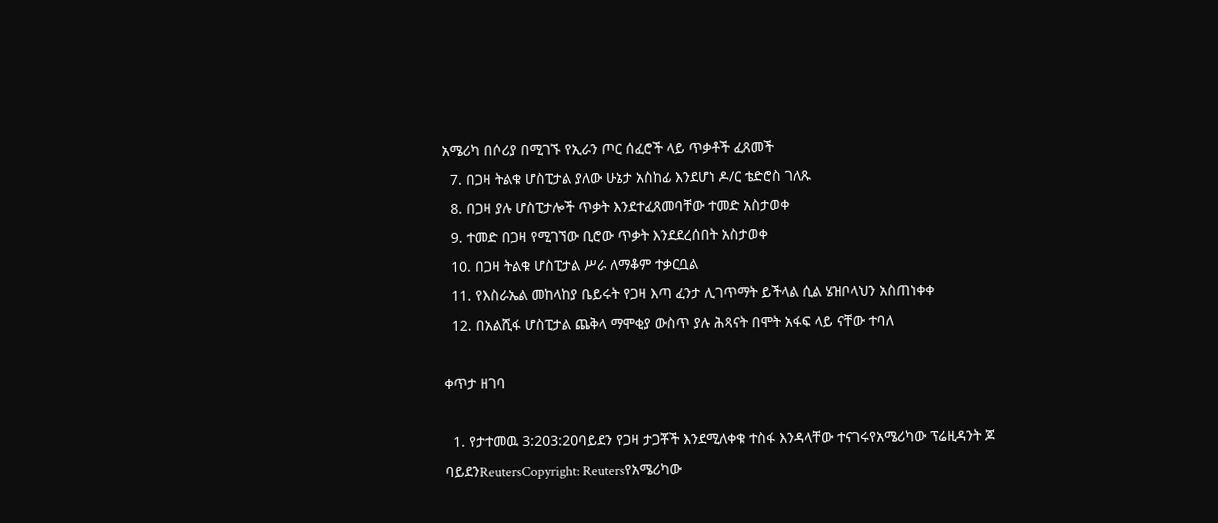አሜሪካ በሶሪያ በሚገኙ የኢራን ጦር ሰፈሮች ላይ ጥቃቶች ፈጸመች
  7. በጋዛ ትልቁ ሆስፒታል ያለው ሁኔታ አስከፊ እንደሆነ ዶ/ር ቴድሮስ ገለጹ
  8. በጋዛ ያሉ ሆስፒታሎች ጥቃት እንደተፈጸመባቸው ተመድ አስታወቀ
  9. ተመድ በጋዛ የሚገኘው ቢሮው ጥቃት እንደደረሰበት አስታወቀ
  10. በጋዛ ትልቁ ሆስፒታል ሥራ ለማቆም ተቃርቧል
  11. የእስራኤል መከላከያ ቤይሩት የጋዛ እጣ ፈንታ ሊገጥማት ይችላል ሲል ሄዝቦላህን አስጠነቀቀ
  12. በአልሺፋ ሆስፒታል ጨቅላ ማሞቂያ ውስጥ ያሉ ሕጻናት በሞት አፋፍ ላይ ናቸው ተባለ

ቀጥታ ዘገባ

  1. የታተመዉ 3:203:20ባይደን የጋዛ ታጋቾች እንደሚለቀቁ ተስፋ እንዳላቸው ተናገሩየአሜሪካው ፕሬዚዳንት ጆ ባይደንReutersCopyright: Reutersየአሜሪካው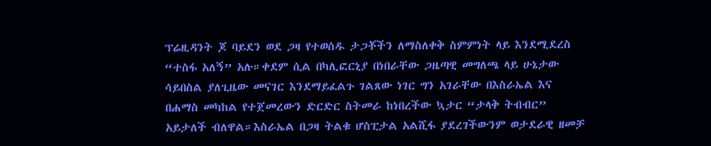ፕሬዚዳንት ጆ ባይደን ወደ ጋዛ የተወሰዱ ታጋቾችን ለማስለቀቅ ስምምነት ላይ እንደሚደረስ “ተስፋ አለኝ” አሉ።ቀደም ሲል በካሊፎርኒያ በነበራቸው ጋዜጣዊ መግለጫ ላይ ሁኔታው ሳይበስል ያለጊዜው መናገር እንደማይፈልጉ ገልጸው ነገር ግን አገራቸው በእስራኤል እና በሐማስ መካከል የተጀመረውን ድርድር ስትመራ ከነበረችው ኳታር “ታላቅ ትብብር” አይታለች ብለዋል።እስራኤል በጋዛ ትልቁ ሆስፒታል አልሺፋ ያደረገችውንም ወታደራዊ ዘመቻ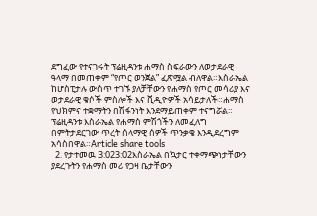ደግፈው የተናገሩት ፕሬዚዳንቱ ሐማስ ስፍራውን ለወታደራዊ ዓላማ በመጠቀም “የጦር ወንጀል” ፈጽሟል ብለዋል።እስራኤል ከሆስፒታሉ ውስጥ ተገኙ ያለቻቸውን የሐማስ የጦር መሳሪያ እና ወታደራዊ ቁሶች ምስሎች እና ቪዲዮዎች አሳይታለች።ሐማስ የህክምና ተቋማትን በሽፋንነት እንደማይጠቀም ተናግሯል። ፕሬዚዳንቱ እስራኤል የሐማስ ምሽጎችን ለመፈለግ በምትታደርገው ጥረት ሰላማዊ ሰዎች ጥንቃቄ እንዲደረግም አሳስበዋል።Article share tools
  2. የታተመዉ 3:023:02እስራኤል በኳታር ተቀማጭነታቸውን ያደረጉትን የሐማስ መሪ የጋዛ ቤታቸውን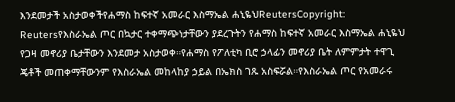እንደመታች አስታወቀችየሐማስ ከፍተኛ አመራር እስማኤል ሐኒዬህReutersCopyright: Reutersየእስራኤል ጦር በኳታር ተቀማጭነታቸውን ያደረጉትን የሐማስ ከፍተኛ አመራር እስማኤል ሐኒዬህ የጋዛ መኖሪያ ቤታቸውን እንደመታ አስታወቀ።የሐማስ የፖለቲካ ቢሮ ኃላፊን መኖሪያ ቤት ለምምታት ተዋጊ ጄቶች መጠቀማቸውንም የእስራኤል መከላከያ ኃይል በኤክስ ገጹ አስፍሯል።የእስራኤል ጦር የአመራሩ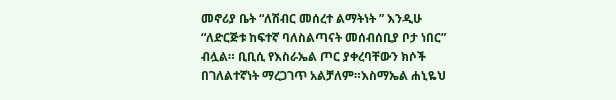መኖሪያ ቤት “ለሽብር መሰረተ ልማትነት ” እንዲሁ “ለድርጅቱ ከፍተኛ ባለስልጣናት መሰብሰቢያ ቦታ ነበር” ብሏል። ቢቢሲ የእስራኤል ጦር ያቀረባቸውን ክሶች በገለልተኛነት ማረጋገጥ አልቻለም።እስማኤል ሐኒዬህ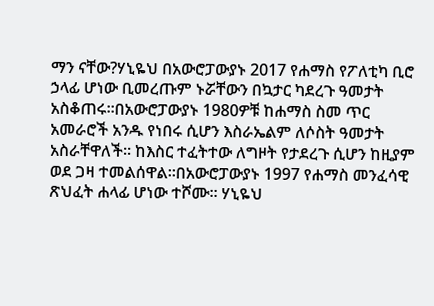ማን ናቸው?ሃኒዬህ በአውሮፓውያኑ 2017 የሐማስ የፖለቲካ ቢሮ ኃላፊ ሆነው ቢመረጡም ኑሯቸውን በኳታር ካደረጉ ዓመታት አስቆጠሩ።በአውሮፓውያኑ 1980ዎቹ ከሐማስ ስመ ጥር አመራሮች አንዱ የነበሩ ሲሆን እስራኤልም ለሶስት ዓመታት አስራቸዋለች። ከእስር ተፈትተው ለግዞት የታደረጉ ሲሆን ከዚያም ወደ ጋዛ ተመልሰዋል።በአውሮፓውያኑ 1997 የሐማስ መንፈሳዊ ጽህፈት ሐላፊ ሆነው ተሾሙ። ሃኒዬህ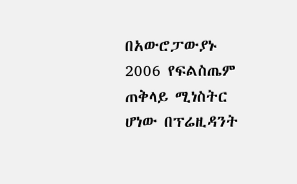በአውሮፓውያኑ 2006 የፍልስጤም ጠቅላይ ሚነስትር ሆነው በፕሬዚዳንት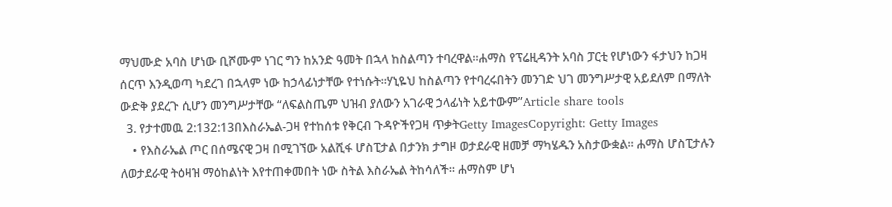ማህሙድ አባስ ሆነው ቢሾሙም ነገር ግን ከአንድ ዓመት በኋላ ከስልጣን ተባረዋል።ሐማስ የፕሬዚዳንት አባስ ፓርቲ የሆነውን ፋታህን ከጋዛ ሰርጥ እንዲወጣ ካደረገ በኋላም ነው ከኃላፊነታቸው የተነሱት።ሃኒዬህ ከስልጣን የተባረሩበትን መንገድ ህገ መንግሥታዊ አይደለም በማለት ውድቅ ያደረጉ ሲሆን መንግሥታቸው “ለፍልስጤም ህዝብ ያለውን አገራዊ ኃላፊነት አይተውም”Article share tools
  3. የታተመዉ 2:132:13በእስራኤል-ጋዛ የተከሰቱ የቅርብ ጉዳዮችየጋዛ ጥቃትGetty ImagesCopyright: Getty Images
    • የእስራኤል ጦር በሰሜናዊ ጋዛ በሚገኘው አልሺፋ ሆስፒታል በታንክ ታግዞ ወታደራዊ ዘመቻ ማካሄዱን አስታውቋል። ሐማስ ሆስፒታሉን ለወታደራዊ ትዕዛዝ ማዕከልነት እየተጠቀመበት ነው ስትል እስራኤል ትከሳለች። ሐማስም ሆነ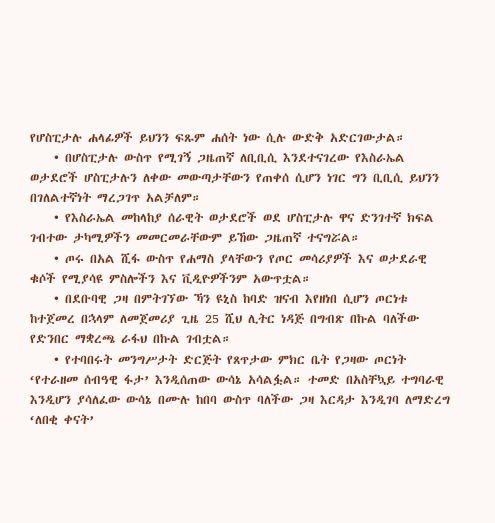የሆስፒታሉ ሐላፊዎች ይህንን ፍጹም ሐሰት ነው ሲሉ ውድቅ አድርገውታል።
    • በሆስፒታሉ ውስጥ የሚገኝ ጋዜጠኛ ለቢቢሲ እንደተናገረው የእስራኤል ወታደሮች ሆስፒታሉን ለቀው መውጣታቸውን የጠቀሰ ሲሆን ነገር ግን ቢቢሲ ይህንን በገለልተኛነት ማረጋገጥ አልቻለም።
    • የእስራኤል መከላከያ ሰራዊት ወታደሮች ወደ ሆስፒታሉ ዋና ድንገተኛ ክፍል ገብተው ታካሚዎችን መመርመራቸውም ይኸው ጋዜጠኛ ተናግሯል።
    • ጦሩ በአል ሺፋ ውስጥ የሐማስ ያላቸውን የጦር መሳሪያዎች እና ወታደራዊ ቁሶች የሚያሳዩ ምስሎችን እና ቪዲዮዎችንም አውጥቷል።
    • በደቡባዊ ጋዛ በምትገኘው ኻን ዩኒስ ከባድ ዝናብ እየዘነበ ሲሆን ጦርነቱ ከተጀመረ በኋላም ለመጀመሪያ ጊዜ 25 ሺህ ሊትር ነዳጅ በግብጽ በኩል ባለችው የድንበር ማቋረጫ ራፋህ በኩል ገብቷል።
    • የተባበሩት መንግሥታት ድርጅት የጸጥታው ምክር ቤት የጋዛው ጦርነት ‘የተራዘመ ሰብዓዊ ፋታ’ እንዲሰጠው ውሳኔ አሳልፏል። ተመድ በአስቸኳይ ተግባራዊ እንዲሆን ያሳለፈው ውሳኔ በሙሉ ከበባ ውስጥ ባለችው ጋዛ እርዳታ እንዲገባ ለማድረግ ‘ለበቂ ቀናት’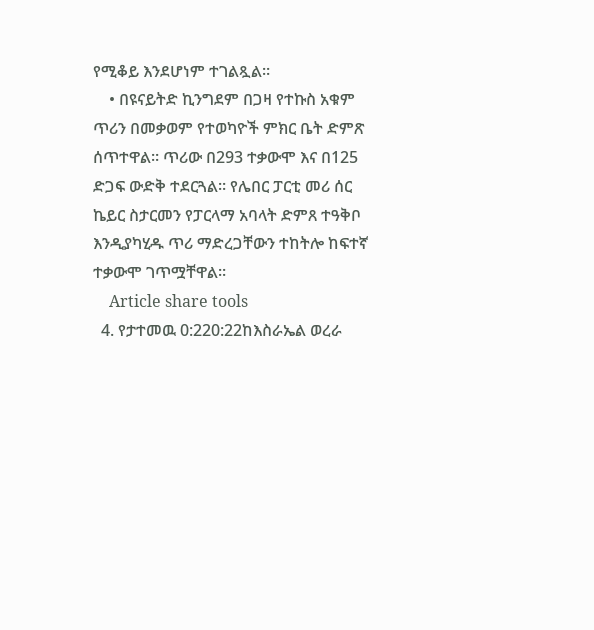የሚቆይ እንደሆነም ተገልጿል።
    • በዩናይትድ ኪንግደም በጋዛ የተኩስ አቁም ጥሪን በመቃወም የተወካዮች ምክር ቤት ድምጽ ሰጥተዋል። ጥሪው በ293 ተቃውሞ እና በ125 ድጋፍ ውድቅ ተደርጓል። የሌበር ፓርቲ መሪ ሰር ኬይር ስታርመን የፓርላማ አባላት ድምጸ ተዓቅቦ እንዲያካሂዱ ጥሪ ማድረጋቸውን ተከትሎ ከፍተኛ ተቃውሞ ገጥሟቸዋል።
    Article share tools
  4. የታተመዉ 0:220:22ከእስራኤል ወረራ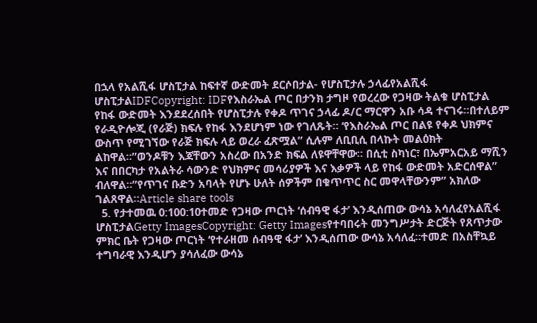በኋላ የአልሺፋ ሆስፒታል ከፍተኛ ውድመት ደርሶበታል- የሆስፒታሉ ኃላፊየአልሺፋ ሆስፒታልIDFCopyright: IDFየእስራኤል ጦር በታንክ ታግዞ የወረረው የጋዛው ትልቁ ሆስፒታል የከፋ ውድመት እንደደረሰበት የሆስፒታሉ የቀዶ ጥገና ኃላፊ ዶ/ር ማርዋን አቡ ሳዳ ተናገሩ።በተለይም የራዲዮሎጂ (የራጅ) ክፍሉ የከፋ እንደሆነም ነው የገለጹት። ‘የእስራኤል ጦር በልዩ የቀዶ ህክምና ውስጥ የሚገኘው የራጅ ክፍሉ ላይ ወረራ ፈጽሟል” ሲሉም ለቢቢሲ በላኩት መልዕክት ልከዋል።”ወንዶቹን እጃቸውን አስረው በአንድ ክፍል ለዩዋቸዋው። በሲቲ ስካነር፣ በኤምአርአይ ማሺን እና በበርካታ የአልትራ ሳውንድ የህክምና መሳሪያዎች እና እቃዎች ላይ የከፋ ውድመት አድርሰዋል” ብለዋል።”የጥገና ቡድን አባላት የሆኑ ሁለት ሰዎችም በቁጥጥር ስር መዋላቸውንም” አክለው ገልጸዋል።Article share tools
  5. የታተመዉ 0:100:10ተመድ የጋዛው ጦርነት ‘ሰብዓዊ ፋታ’ እንዲሰጠው ውሳኔ አሳለፈየአልሺፋ ሆስፒታልGetty ImagesCopyright: Getty Imagesየተባበሩት መንግሥታት ድርጅት የጸጥታው ምክር ቤት የጋዛው ጦርነት ‘የተራዘመ ሰብዓዊ ፋታ’ እንዲሰጠው ውሳኔ አሳለፈ።ተመድ በአስቸኳይ ተግባራዊ እንዲሆን ያሳለፈው ውሳኔ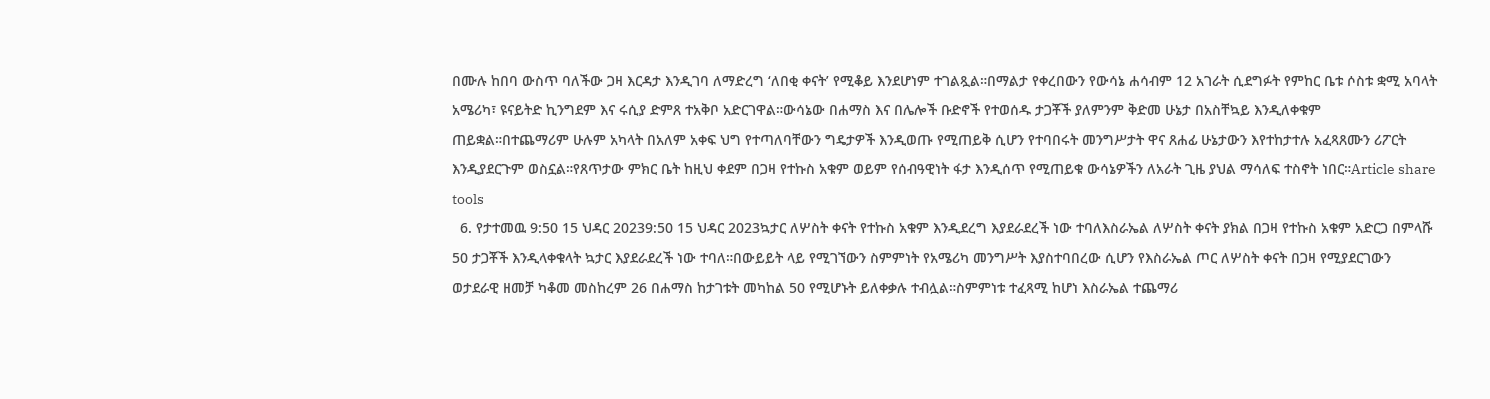በሙሉ ከበባ ውስጥ ባለችው ጋዛ እርዳታ እንዲገባ ለማድረግ ‘ለበቂ ቀናት’ የሚቆይ እንደሆነም ተገልጿል።በማልታ የቀረበውን የውሳኔ ሐሳብም 12 አገራት ሲደግፉት የምከር ቤቱ ሶስቱ ቋሚ አባላት አሜሪካ፣ ዩናይትድ ኪንግደም እና ሩሲያ ድምጸ ተአቅቦ አድርገዋል።ውሳኔው በሐማስ እና በሌሎች ቡድኖች የተወሰዱ ታጋቾች ያለምንም ቅድመ ሁኔታ በአስቸኳይ እንዲለቀቁም ጠይቋል።በተጨማሪም ሁሉም አካላት በአለም አቀፍ ህግ የተጣለባቸውን ግዴታዎች እንዲወጡ የሚጠይቅ ሲሆን የተባበሩት መንግሥታት ዋና ጸሐፊ ሁኔታውን እየተከታተሉ አፈጻጸሙን ሪፖርት እንዲያደርጉም ወስኗል።የጸጥታው ምክር ቤት ከዚህ ቀደም በጋዛ የተኩስ አቁም ወይም የሰብዓዊነት ፋታ እንዲሰጥ የሚጠይቁ ውሳኔዎችን ለአራት ጊዜ ያህል ማሳለፍ ተስኖት ነበር።Article share tools
  6. የታተመዉ 9:50 15 ህዳር 20239:50 15 ህዳር 2023ኳታር ለሦስት ቀናት የተኩስ አቁም እንዲደረግ እያደራደረች ነው ተባለእስራኤል ለሦስት ቀናት ያክል በጋዛ የተኩስ አቁም አድርጋ በምላሹ 50 ታጋቾች እንዲላቀቁላት ኳታር እያደራደረች ነው ተባለ።በውይይት ላይ የሚገኘውን ስምምነት የአሜሪካ መንግሥት እያስተባበረው ሲሆን የእስራኤል ጦር ለሦስት ቀናት በጋዛ የሚያደርገውን ወታደራዊ ዘመቻ ካቆመ መስከረም 26 በሐማስ ከታገቱት መካከል 50 የሚሆኑት ይለቀቃሉ ተብሏል።ስምምነቱ ተፈጻሚ ከሆነ እስራኤል ተጨማሪ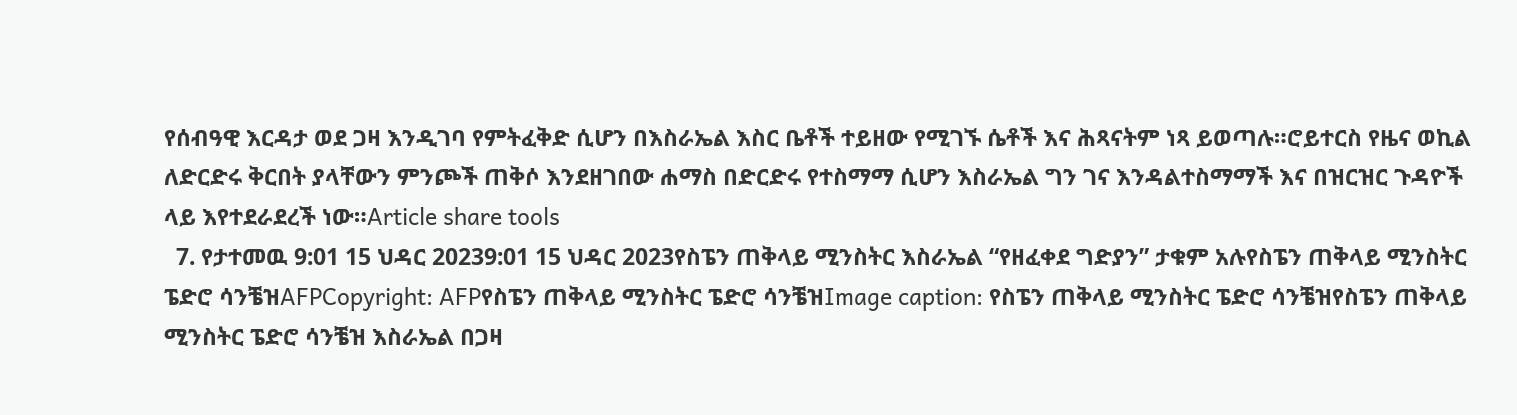የሰብዓዊ እርዳታ ወደ ጋዛ እንዲገባ የምትፈቅድ ሲሆን በእስራኤል እስር ቤቶች ተይዘው የሚገኙ ሴቶች እና ሕጻናትም ነጻ ይወጣሉ።ሮይተርስ የዜና ወኪል ለድርድሩ ቅርበት ያላቸውን ምንጮች ጠቅሶ እንደዘገበው ሐማስ በድርድሩ የተስማማ ሲሆን እስራኤል ግን ገና እንዳልተስማማች እና በዝርዝር ጉዳዮች ላይ እየተደራደረች ነው።Article share tools
  7. የታተመዉ 9:01 15 ህዳር 20239:01 15 ህዳር 2023የስፔን ጠቅላይ ሚንስትር እስራኤል “የዘፈቀደ ግድያን” ታቁም አሉየስፔን ጠቅላይ ሚንስትር ፔድሮ ሳንቼዝAFPCopyright: AFPየስፔን ጠቅላይ ሚንስትር ፔድሮ ሳንቼዝImage caption: የስፔን ጠቅላይ ሚንስትር ፔድሮ ሳንቼዝየስፔን ጠቅላይ ሚንስትር ፔድሮ ሳንቼዝ እስራኤል በጋዛ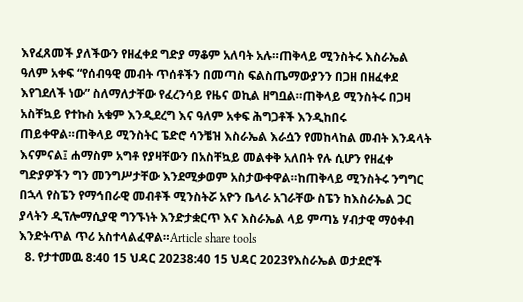እየፈጸመች ያለችውን የዘፈቀደ ግድያ ማቆም አለባት አሉ።ጠቅላይ ሚንስትሩ እስራኤል ዓለም አቀፍ “የሰብዓዊ መብት ጥሰቶችን በመጣስ ፍልስጤማውያንን በጋዘ በዘፈቀደ እየገደለች ነው” ስለማለታቸው የፈረንሳይ የዜና ወኪል ዘግቧል።ጠቅላይ ሚንስትሩ በጋዛ አስቸኳይ የተኩስ አቁም እንዲደረግ እና ዓለም አቀፍ ሕግጋቶች እንዲከበሩ ጠይቀዋል።ጠቅላይ ሚንስትር ፔድሮ ሳንቼዝ እስራኤል እራሷን የመከላከል መብት እንዳላት እናምናል፤ ሐማስም አግቶ የያዛቸውን በአስቸኳይ መልቀቅ አለበት የሉ ሲሆን የዘፈቀ ግድያዎችን ግን መንግሥታቸው እንደሚቃወም አስታውቀዋል።ከጠቅላይ ሚንስትሩ ንግግር በኋላ የስፔን የማኅበራዊ መብቶች ሚንስትሯ አዮን ቤላራ አገራቸው ስፔን ከእስራኤል ጋር ያላትን ዲፕሎማሲያዊ ግንኙነት እንድታቋርጥ እና እስራኤል ላይ ምጣኔ ሃብታዊ ማዕቀብ እንድትጥል ጥሪ አስተላልፈዋል።Article share tools
  8. የታተመዉ 8:40 15 ህዳር 20238:40 15 ህዳር 2023የእስራኤል ወታደሮች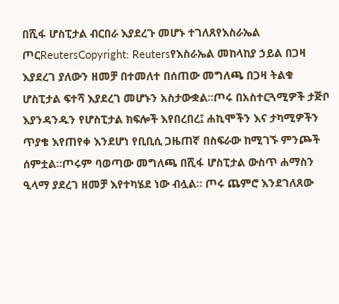በሺፋ ሆስፒታል ብርበራ እያደረጉ መሆኑ ተገለጸየእስራኤል ጦርReutersCopyright: Reutersየእስራኤል መከላከያ ኃይል በጋዛ እያደረገ ያለውን ዘመቻ በተመለተ በሰጠው መግለጫ በጋዛ ትልቁ ሆስፒታል ፍተሻ እያደረገ መሆኑን አስታውቋል።ጦሩ በአስተርጓሚዎች ታጅቦ እያንዳንዱን የሆስፒታል ክፍሎች እየበረበረ፤ ሐኪሞችን እና ታካሚዎችን ጥያቄ እየጠየቀ እንደሆነ የቢቢሲ ጋዜጠኛ በስፍራው ከሚገኙ ምንጮች ሰምቷል።ጦሩም ባወጣው መግለጫ በሺፋ ሆስፒታል ውስጥ ሐማስን ዒላማ ያደረገ ዘመቻ እየተካሄደ ነው ብሏል። ጦሩ ጨምሮ እንደገለጸው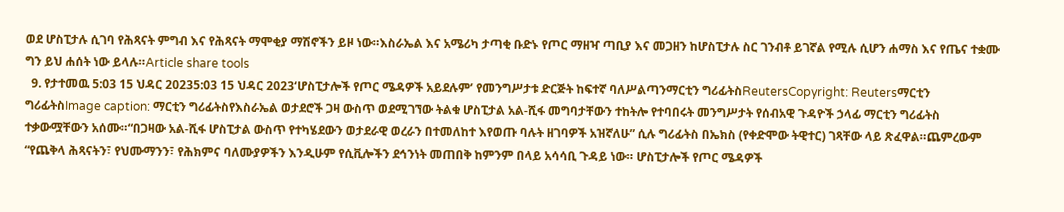ወደ ሆስፒታሉ ሲገባ የሕጻናት ምግብ እና የሕጻናት ማሞቂያ ማሽኖችን ይዞ ነው።እስራኤል እና አሜሪካ ታጣቂ ቡድኑ የጦር ማዘዣ ጣቢያ እና መጋዘን ከሆስፒታሉ ስር ገንብቶ ይገኛል የሚሉ ሲሆን ሐማስ እና የጤና ተቋሙ ግን ይህ ሐሰት ነው ይላሉ።Article share tools
  9. የታተመዉ 5:03 15 ህዳር 20235:03 15 ህዳር 2023‘ሆስፒታሎች የጦር ሜዳዎች አይደሉም’ የመንግሥታቱ ድርጅት ከፍተኛ ባለሥልጣንማርቲን ግሪፊትስReutersCopyright: Reutersማርቲን ግሪፊትስImage caption: ማርቲን ግሪፊትስየእስራኤል ወታደሮች ጋዛ ውስጥ ወደሚገኘው ትልቁ ሆስፒታል አል-ሺፋ መግባታቸውን ተከትሎ የተባበሩት መንግሥታት የሰብአዊ ጉዳዮች ኃላፊ ማርቲን ግሪፊትስ ተቃውሟቸውን አሰሙ።“በጋዛው አል-ሺፋ ሆስፒታል ውስጥ የተካሄደውን ወታደራዊ ወረራን በተመለከተ እየወጡ ባሉት ዘገባዎች አዝኛለሁ” ሲሉ ግሪፊትስ በኤክስ (የቀድሞው ትዊተር) ገጻቸው ላይ ጽፈዋል።ጨምረውም “የጨቅላ ሕጻናትን፣ የህሙማንን፣ የሕክምና ባለሙያዎችን እንዲሁም የሲቪሎችን ደኅንነት መጠበቅ ከምንም በላይ አሳሳቢ ጉዳይ ነው። ሆስፒታሎች የጦር ሜዳዎች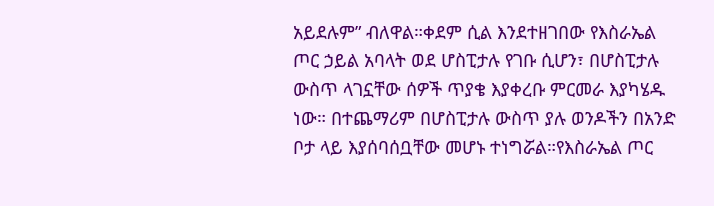አይደሉም” ብለዋል።ቀደም ሲል እንደተዘገበው የእስራኤል ጦር ኃይል አባላት ወደ ሆስፒታሉ የገቡ ሲሆን፣ በሆስፒታሉ ውስጥ ላገኗቸው ሰዎች ጥያቄ እያቀረቡ ምርመራ እያካሄዱ ነው። በተጨማሪም በሆስፒታሉ ውስጥ ያሉ ወንዶችን በአንድ ቦታ ላይ እያሰባሰቧቸው መሆኑ ተነግሯል።የእስራኤል ጦር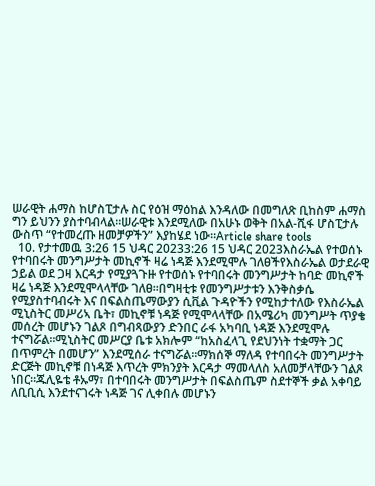ሠራዊት ሐማስ ከሆስፒታሉ ስር የዕዝ ማዕከል እንዳለው በመግለጽ ቢከስም ሐማስ ግን ይህንን ያስተባብላል።ሠራዊቱ እንደሚለው በአሁኑ ወቅት በአል-ሺፋ ሆስፒታሉ ውስጥ “የተመረጡ ዘመቻዎችን” እያከሄደ ነው።Article share tools
  10. የታተመዉ 3:26 15 ህዳር 20233:26 15 ህዳር 2023እስራኤል የተወሰኑ የተባበሩት መንግሥታት መኪኖች ዛሬ ነዳጅ እንደሚሞሉ ገለፀችየእስራኤል ወታደራዊ ኃይል ወደ ጋዛ እርዳታ የሚያጓጉዙ የተወሰኑ የተባበሩት መንግሥታት ከባድ መኪኖች ዛሬ ነዳጅ እንደሚሞላላቸው ገለፀ።በግዛቲቱ የመንግሥታቱን እንቅስቃሴ የሚያስተባብሩት እና በፍልስጤማውያን ሲቪል ጉዳዮችን የሚከታተለው የእስራኤል ሚኒስትር መሥሪኣ ቤት፣ መኪኖቹ ነዳጅ የሚሞላላቸው በአሜሪካ መንግሥት ጥያቄ መሰረት መሆኑን ገልጾ በግብጻውያን ድንበር ራፋ አካባቢ ነዳጅ እንደሚሞሉ ተናግሯል።ሚኒስትር መሥርያ ቤቱ አክሎም “ከአስፈላጊ የደህንነት ተቋማት ጋር በጥምረት በመሆን” እንደሚሰራ ተናግሯል።ማክሰኞ ማለዳ የተባበሩት መንግሥታት ድርጅት መኪኖቹ በነዳጅ እጥረት ምክንያት እርዳታ ማመላለስ አለመቻላቸውን ገልጾ ነበር።ጁሊዬቴ ቶኡማ፣ በተባበሩት መንግሥታት በፍልስጤም ስደተኞች ቃል አቀባይ ለቢቢሲ እንደተናገሩት ነዳጅ ገና ሊቀበሉ መሆኑን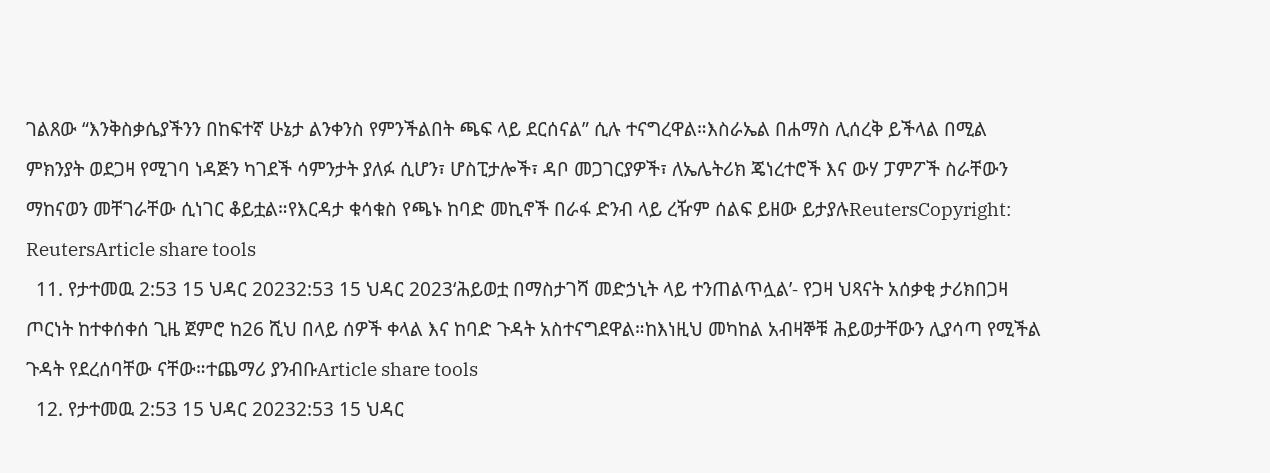ገልጸው “እንቅስቃሴያችንን በከፍተኛ ሁኔታ ልንቀንስ የምንችልበት ጫፍ ላይ ደርሰናል” ሲሉ ተናግረዋል።እስራኤል በሐማስ ሊሰረቅ ይችላል በሚል ምክንያት ወደጋዛ የሚገባ ነዳጅን ካገደች ሳምንታት ያለፉ ሲሆን፣ ሆስፒታሎች፣ ዳቦ መጋገርያዎች፣ ለኤሌትሪክ ጄነረተሮች እና ውሃ ፓምፖች ስራቸውን ማከናወን መቸገራቸው ሲነገር ቆይቷል።የእርዳታ ቁሳቁስ የጫኑ ከባድ መኪኖች በራፋ ድንብ ላይ ረዥም ሰልፍ ይዘው ይታያሉReutersCopyright: ReutersArticle share tools
  11. የታተመዉ 2:53 15 ህዳር 20232:53 15 ህዳር 2023‘ሕይወቷ በማስታገሻ መድኃኒት ላይ ተንጠልጥሏል’- የጋዛ ህጻናት አሰቃቂ ታሪክበጋዛ ጦርነት ከተቀሰቀሰ ጊዜ ጀምሮ ከ26 ሺህ በላይ ሰዎች ቀላል እና ከባድ ጉዳት አስተናግደዋል።ከእነዚህ መካከል አብዛኞቹ ሕይወታቸውን ሊያሳጣ የሚችል ጉዳት የደረሰባቸው ናቸው።ተጨማሪ ያንብቡArticle share tools
  12. የታተመዉ 2:53 15 ህዳር 20232:53 15 ህዳር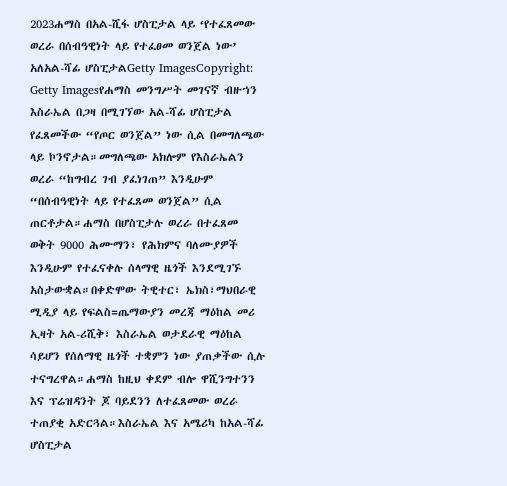2023ሐማስ በአል-ሺፋ ሆስፒታል ላይ ‘የተፈጸመው ወረራ በሰብዓዊነት ላይ የተፈፀመ ወንጀል ነው’ አለአል-ሻፊ ሆስፒታልGetty ImagesCopyright: Getty Imagesየሐማስ መንግሥት መገናኛ ብዙኀን እስራኤል በጋዛ በሚገኘው አል-ሻፊ ሆስፒታል የፈጸመችው “የጦር ወንጀል” ነው ሲል በመግለጫው ላይ ኮንኖታል።መግለጫው አክሎም የእስራኤልን ወረራ “ከግብረ ገብ ያፈነገጠ” እንዲሁም “በሰብዓዊነት ላይ የተፈጸመ ወንጀል” ሲል ጠርቶታል።ሐማስ በሆስፒታሉ ወረራ በተፈጸመ ወቅት 9000 ሕሙማን፣ የሕክምና ባለሙያዎች እንዲሁም የተፈናቀሉ ሰላማዊ ዜጎች እንደሚገኙ አስታውቋል።በቀድሞው ትዊተር፣ ኤክስ፣ማህበራዊ ሚዲያ ላይ የፍልስ=ጤማውያን መረጃ ማዕከል መሪ ኢዛት አል-ሪሺቅ፣ እስራኤል ወታደራዊ ማዕከል ሳይሆን የሰለማዊ ዜጎች ተቋምን ነው ያጠቃችው ሲሉ ተናግረዋል።ሐማስ ከዚህ ቀደም ብሎ ዋሺንግተንን እና ፕሬዝዳንት ጆ ባይደንን ለተፈጸመው ወረራ ተጠያቂ አድርጓል።እስራኤል እና አሜሪካ ከአል-ሻፊ ሆስፒታል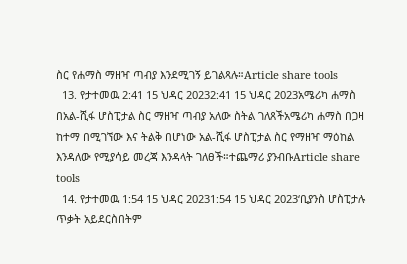ስር የሐማስ ማዘዣ ጣብያ እንደሚገኝ ይገልጻሉ።Article share tools
  13. የታተመዉ 2:41 15 ህዳር 20232:41 15 ህዳር 2023አሜሪካ ሐማስ በአል-ሺፋ ሆስፒታል ስር ማዘዣ ጣብያ አለው ስትል ገለጸችአሜሪካ ሐማስ በጋዛ ከተማ በሚገኘው እና ትልቅ በሆነው አል-ሺፋ ሆስፒታል ስር የማዘዣ ማዕከል እንዳለው የሚያሳይ መረጃ እንዳላት ገለፀች።ተጨማሪ ያንብቡArticle share tools
  14. የታተመዉ 1:54 15 ህዳር 20231:54 15 ህዳር 2023‘ቢያንስ ሆስፒታሉ ጥቃት አይደርስበትም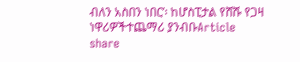ብለን አስበን ነበር’፡ ከሆስፒታል የሸሹ የጋዛ ነዋሪዎችተጨማሪ ያንብቡArticle share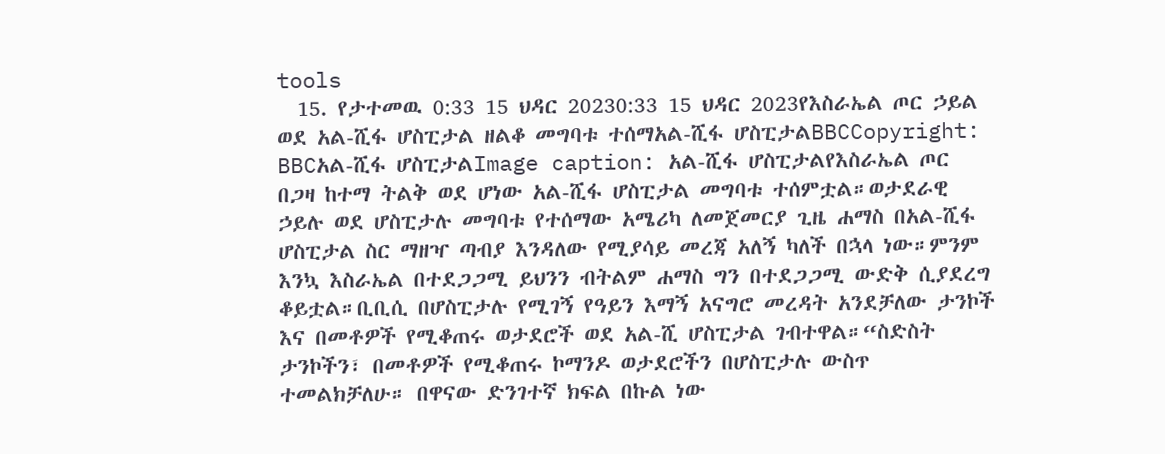tools
  15. የታተመዉ 0:33 15 ህዳር 20230:33 15 ህዳር 2023የእስራኤል ጦር ኃይል ወደ አል-ሺፋ ሆስፒታል ዘልቆ መግባቱ ተሰማአል-ሺፋ ሆስፒታልBBCCopyright: BBCአል-ሺፋ ሆስፒታልImage caption: አል-ሺፋ ሆስፒታልየእስራኤል ጦር በጋዛ ከተማ ትልቅ ወደ ሆነው አል-ሺፋ ሆስፒታል መግባቱ ተሰምቷል።ወታደራዊ ኃይሉ ወደ ሆስፒታሉ መግባቱ የተሰማው አሜሪካ ለመጀመርያ ጊዜ ሐማስ በአል-ሺፋ ሆስፒታል ስር ማዘዣ ጣብያ እንዳለው የሚያሳይ መረጃ አለኝ ካለች በኋላ ነው።ምንም እንኳ እስራኤል በተደጋጋሚ ይህንን ብትልም ሐማስ ግን በተደጋጋሚ ውድቅ ሲያደረግ ቆይቷል።ቢቢሲ በሆስፒታሉ የሚገኝ የዓይን እማኝ አናግሮ መረዳት አንደቻለው ታንኮች እና በመቶዎች የሚቆጠሩ ወታደሮች ወደ አል-ሺ ሆስፒታል ገብተዋል።“ስድስት ታንኮችን፣ በመቶዎች የሚቆጠሩ ኮማንዶ ወታደሮችን በሆስፒታሉ ውስጥ ተመልክቻለሁ። በዋናው ድንገተኛ ክፍል በኩል ነው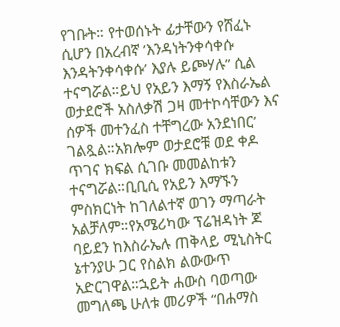የገቡት። የተወሰኑት ፊታቸውን የሸፈኑ ሲሆን በአረብኛ ’እንዳነትንቀሳቀሱ እንዳትንቀሳቀሱ’ እያሉ ይጮሃሉ” ሲል ተናግሯል።ይህ የአይን እማኝ የእስራኤል ወታደሮች አስለቃሽ ጋዛ መተኮሳቸውን እና ሰዎች መተንፈስ ተቸግረው አንደነበር’ ገልጿል።አክሎም ወታደሮቹ ወደ ቀዶ ጥገና ክፍል ሲገቡ መመልከቱን ተናግሯል።ቢቢሲ የአይን እማኙን ምስክርነት ከገለልተኛ ወገን ማጣራት አልቻለም።የአሜሪካው ፕሬዝዳነት ጆ ባይደን ከእስራኤሉ ጠቅላይ ሚኒስትር ኔተንያሁ ጋር የስልክ ልውውጥ አድርገዋል።ኋይት ሐውስ ባወጣው መግለጫ ሁለቱ መሪዎች “በሐማስ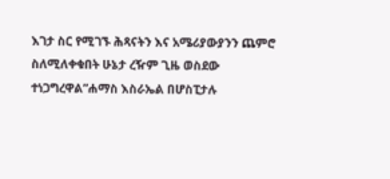እገታ ስር የሚገኙ ሕጻናትን እና አሜሪያውያንን ጨምሮ ስለሚለቀቁበት ሁኔታ ረዥም ጊዜ ወስደው ተነጋግረዋል”ሐማስ እስራኤል በሆስፒታሉ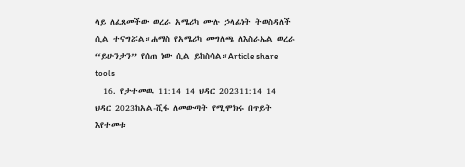ላይ ለፈጸመችው ወረራ አሜሪካ ሙሉ ኃላፊነት ትወስዳለች ሲል ተናግሯል።ሐማስ የአሜሪካ መግለጫ ለእስራኤል ወረራ “ይሁንታን” የሰጠ ነው ሲል ይከስሳል።Article share tools
  16. የታተመዉ 11:14 14 ህዳር 202311:14 14 ህዳር 2023ከአል-ሺፋ ለመውጣት የሚሞክሩ በጥይት እየተመቱ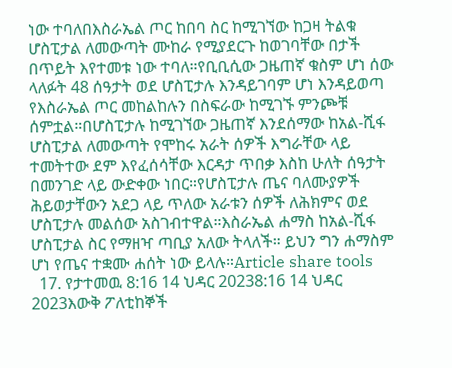ነው ተባለበእስራኤል ጦር ከበባ ስር ከሚገኘው ከጋዛ ትልቁ ሆስፒታል ለመውጣት ሙከራ የሚያደርጉ ከወገባቸው በታች በጥይት እየተመቱ ነው ተባለ።የቢቢሲው ጋዜጠኛ ቁስም ሆነ ሰው ላለፉት 48 ሰዓታት ወደ ሆስፒታሉ እንዳይገባም ሆነ እንዳይወጣ የእስራኤል ጦር መከልከሉን በስፍራው ከሚገኙ ምንጮቹ ሰምቷል።በሆስፒታሉ ከሚገኘው ጋዜጠኛ እንደሰማው ከአል-ሺፋ ሆስፒታል ለመውጣት የሞከሩ አራት ሰዎች እግራቸው ላይ ተመትተው ደም እየፈሰሳቸው እርዳታ ጥበቃ እስከ ሁለት ሰዓታት በመንገድ ላይ ውድቀው ነበር።የሆስፒታሉ ጤና ባለሙያዎች ሕይወታቸውን አደጋ ላይ ጥለው አራቱን ሰዎች ለሕክምና ወደ ሆስፒታሉ መልሰው አስገብተዋል።እስራኤል ሐማስ ከአል-ሺፋ ሆስፒታል ስር የማዘዣ ጣቢያ አለው ትላለች። ይህን ግን ሐማስም ሆነ የጤና ተቋሙ ሐሰት ነው ይላሉ።Article share tools
  17. የታተመዉ 8:16 14 ህዳር 20238:16 14 ህዳር 2023እውቅ ፖለቲከኞች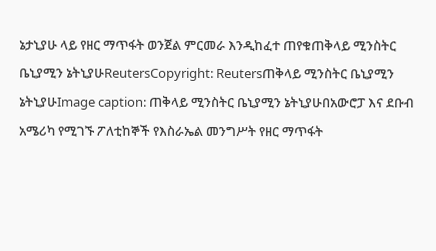ኔታኒያሁ ላይ የዘር ማጥፋት ወንጀል ምርመራ እንዲከፈተ ጠየቁጠቅላይ ሚንስትር ቤኒያሚን ኔትኒያሁReutersCopyright: Reutersጠቅላይ ሚንስትር ቤኒያሚን ኔትኒያሁImage caption: ጠቅላይ ሚንስትር ቤኒያሚን ኔትኒያሁበአውሮፓ እና ደቡብ አሜሪካ የሚገኙ ፖለቲከኞች የእስራኤል መንግሥት የዘር ማጥፋት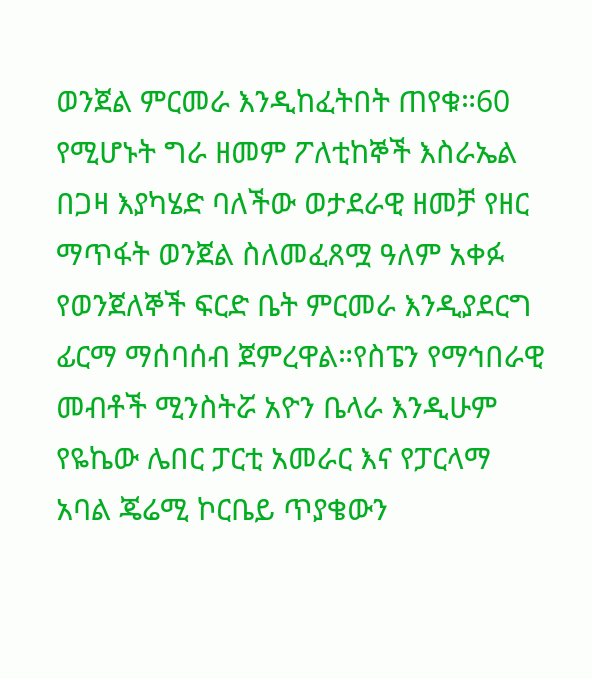ወንጀል ምርመራ እንዲከፈትበት ጠየቁ።60 የሚሆኑት ግራ ዘመም ፖለቲከኞች እስራኤል በጋዛ እያካሄድ ባለችው ወታደራዊ ዘመቻ የዘር ማጥፋት ወንጀል ስለመፈጸሟ ዓለም አቀፉ የወንጀለኞች ፍርድ ቤት ምርመራ እንዲያደርግ ፊርማ ማሰባሰብ ጀምረዋል።የስፔን የማኅበራዊ መብቶች ሚንስትሯ አዮን ቤላራ እንዲሁም የዬኬው ሌበር ፓርቲ አመራር እና የፓርላማ አባል ጄሬሚ ኮርቤይ ጥያቄውን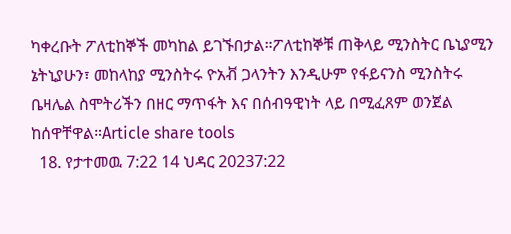ካቀረቡት ፖለቲከኞች መካከል ይገኙበታል።ፖለቲከኞቹ ጠቅላይ ሚንስትር ቤኒያሚን ኔትኒያሁን፣ መከላከያ ሚንስትሩ ዮአቭ ጋላንትን እንዲሁም የፋይናንስ ሚንስትሩ ቤዛሌል ስሞትሪችን በዘር ማጥፋት እና በሰብዓዊነት ላይ በሚፈጸም ወንጀል ከሰዋቸዋል።Article share tools
  18. የታተመዉ 7:22 14 ህዳር 20237:22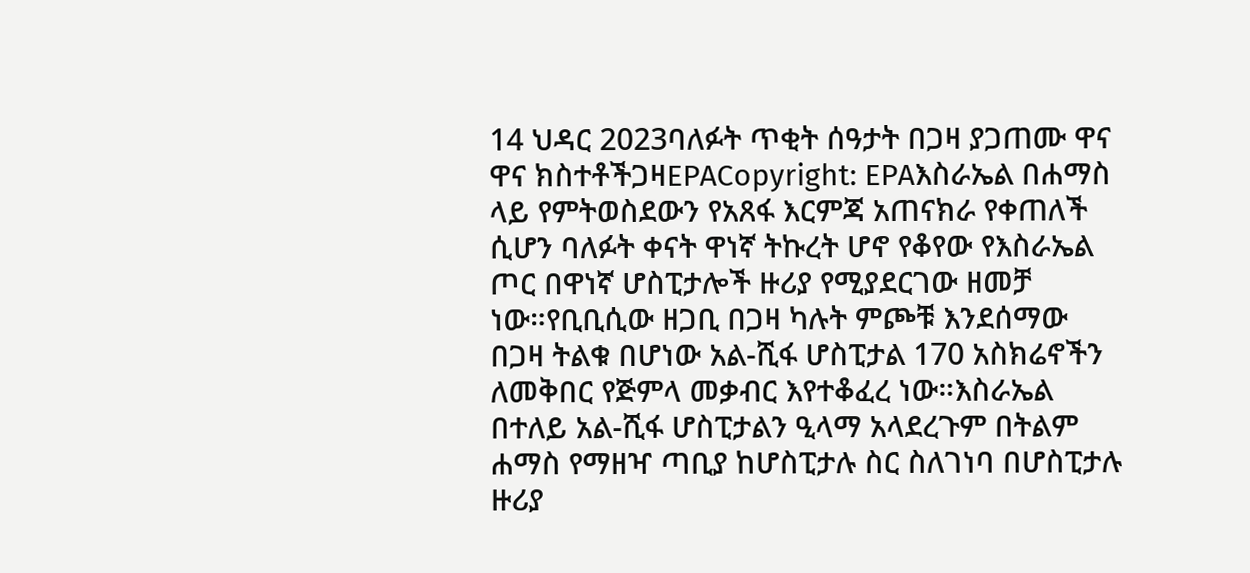14 ህዳር 2023ባለፉት ጥቂት ሰዓታት በጋዛ ያጋጠሙ ዋና ዋና ክስተቶችጋዛEPACopyright: EPAእስራኤል በሐማስ ላይ የምትወስደውን የአጸፋ እርምጃ አጠናክራ የቀጠለች ሲሆን ባለፉት ቀናት ዋነኛ ትኩረት ሆኖ የቆየው የእስራኤል ጦር በዋነኛ ሆስፒታሎች ዙሪያ የሚያደርገው ዘመቻ ነው።የቢቢሲው ዘጋቢ በጋዛ ካሉት ምጮቹ እንደሰማው በጋዛ ትልቁ በሆነው አል-ሺፋ ሆስፒታል 170 አስክሬኖችን ለመቅበር የጅምላ መቃብር እየተቆፈረ ነው።እስራኤል በተለይ አል-ሺፋ ሆስፒታልን ዒላማ አላደረጉም በትልም ሐማስ የማዘዣ ጣቢያ ከሆስፒታሉ ስር ስለገነባ በሆስፒታሉ ዙሪያ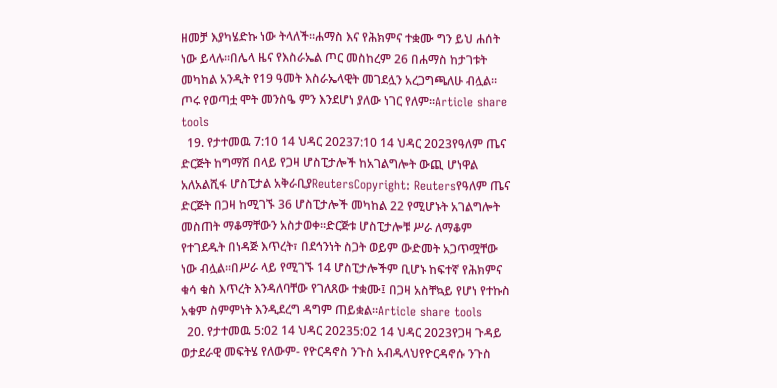ዘመቻ እያካሄድኩ ነው ትላለች።ሐማስ እና የሕክምና ተቋሙ ግን ይህ ሐሰት ነው ይላሉ።በሌላ ዜና የእስራኤል ጦር መስከረም 26 በሐማስ ከታገቱት መካከል አንዲት የ19 ዓመት እስራኤላዊት መገደሏን አረጋግጫለሁ ብሏል። ጦሩ የወጣቷ ሞት መንስዔ ምን እንደሆነ ያለው ነገር የለም።Article share tools
  19. የታተመዉ 7:10 14 ህዳር 20237:10 14 ህዳር 2023የዓለም ጤና ድርጅት ከግማሽ በላይ የጋዛ ሆስፒታሎች ከአገልግሎት ውጪ ሆነዋል አለአልሺፋ ሆስፒታል አቅራቢያReutersCopyright: Reutersየዓለም ጤና ድርጅት በጋዛ ከሚገኙ 36 ሆስፒታሎች መካከል 22 የሚሆኑት አገልግሎት መስጠት ማቆማቸውን አስታወቀ።ድርጅቱ ሆስፒታሎቹ ሥራ ለማቆም የተገደዱት በነዳጅ እጥረት፣ በደኅንነት ስጋት ወይም ውድመት አጋጥሟቸው ነው ብሏል።በሥራ ላይ የሚገኙ 14 ሆስፒታሎችም ቢሆኑ ከፍተኛ የሕክምና ቁሳ ቁስ እጥረት እንዳለባቸው የገለጸው ተቋሙ፤ በጋዛ አስቸኳይ የሆነ የተኩስ አቁም ስምምነት እንዲደረግ ዳግም ጠይቋል።Article share tools
  20. የታተመዉ 5:02 14 ህዳር 20235:02 14 ህዳር 2023የጋዛ ጉዳይ ወታደራዊ መፍትሄ የለውም- የዮርዳኖስ ንጉስ አብዱላህየዮርዳኖሱ ንጉስ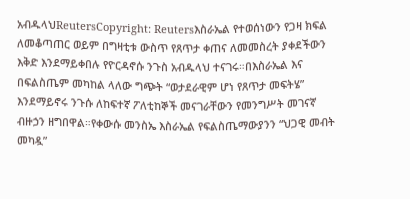አብዱላህReutersCopyright: Reutersእስራኤል የተወሰነውን የጋዛ ክፍል ለመቆጣጠር ወይም በግዛቲቱ ውስጥ የጸጥታ ቀጠና ለመመስረት ያቀደችውን እቅድ እንደማይቀበሉ የዮርዳኖሱ ንጉስ አብዱላህ ተናገሩ።በእስራኤል እና በፍልስጤም መካከል ላለው ግጭት “ወታደራዊም ሆነ የጸጥታ መፍትሄ” እንደማይኖሩ ንጉሱ ለከፍተኛ ፖለቲከኞች መናገራቸውን የመንግሥት መገናኛ ብዙኃን ዘግበዋል።የቀውሱ መንስኤ እስራኤል የፍልስጤማውያንን “ህጋዊ መብት መካዷ”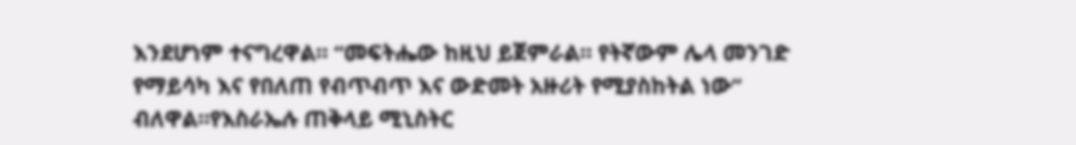እንደሆነም ተናግረዋል። “መፍትሔው ከዚህ ይጀምራል። የትኛውም ሌላ መንገድ የማይሳካ እና የበለጠ የብጥብጥ እና ውድመት አዙሪት የሚያስከትል ነው” ብለዋል።የእስራኤሉ ጠቅላይ ሚኒስትር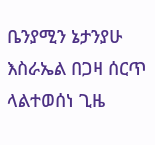ቤንያሚን ኔታንያሁ እስራኤል በጋዛ ሰርጥ ላልተወሰነ ጊዜ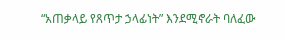“አጠቃላይ የጸጥታ ኃላፊነት” እንደሚኖራት ባለፈው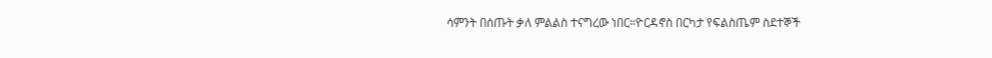ሳምንት በሰጡት ቃለ ምልልስ ተናግረው ነበር።ዮርዳኖስ በርካታ የፍልስጤም ስደተኞች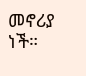መኖሪያ ነች።